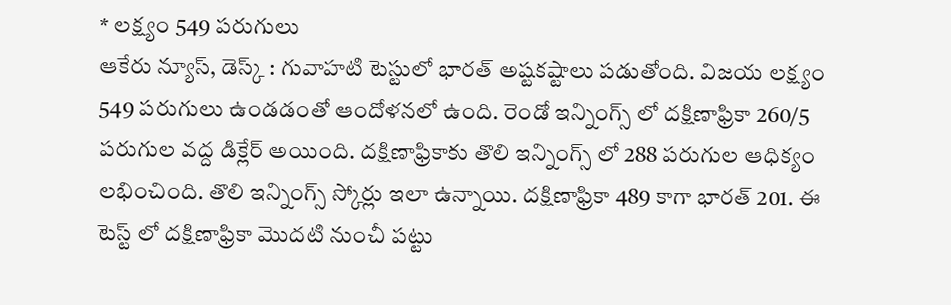* లక్ష్యం 549 పరుగులు
ఆకేరు న్యూస్, డెస్క్ : గువాహటి టెస్టులో భారత్ అష్టకష్టాలు పడుతోంది. విజయ లక్ష్యం 549 పరుగులు ఉండడంతో ఆందోళనలో ఉంది. రెండో ఇన్నింగ్స్ లో దక్షిణాఫ్రికా 260/5 పరుగుల వద్ద డిక్లేర్ అయింది. దక్షిణాఫ్రికాకు తొలి ఇన్నింగ్స్ లో 288 పరుగుల ఆధిక్యం లభించింది. తొలి ఇన్నింగ్స్ స్కోర్లు ఇలా ఉన్నాయి. దక్షిణాఫ్రికా 489 కాగా భారత్ 201. ఈ టెస్ట్ లో దక్షిణాఫ్రికా మొదటి నుంచీ పట్టు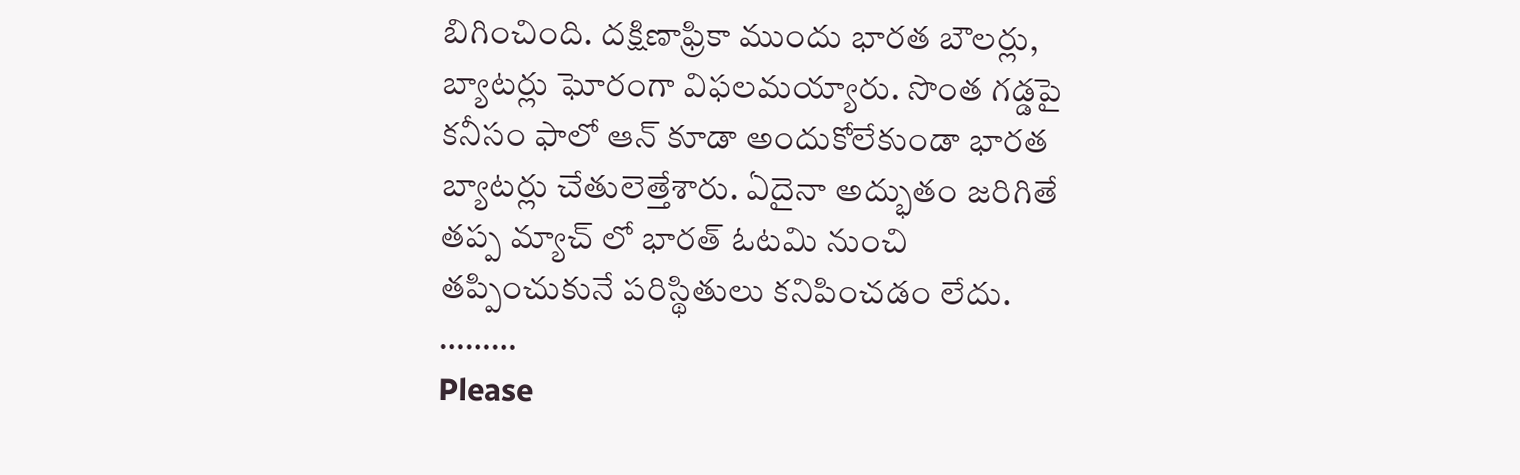బిగించింది. దక్షిణాఫ్రికా ముందు భారత బౌలర్లు, బ్యాటర్లు ఘోరంగా విఫలమయ్యారు. సొంత గడ్డపై కనీసం ఫాలో ఆన్ కూడా అందుకోలేకుండా భారత బ్యాటర్లు చేతులెత్తేశారు. ఏదైనా అద్భుతం జరిగితే తప్ప మ్యాచ్ లో భారత్ ఓటమి నుంచి తప్పించుకునే పరిస్థితులు కనిపించడం లేదు.
………
Please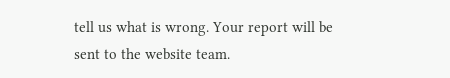tell us what is wrong. Your report will be sent to the website team.